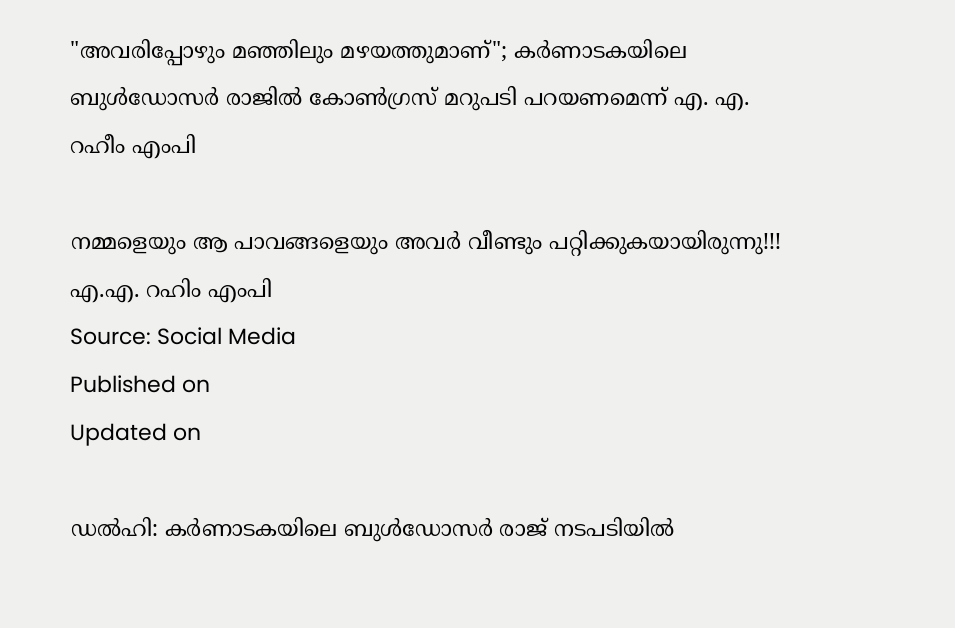"അവരിപ്പോഴും മഞ്ഞിലും മഴയത്തുമാണ്"; കർണാടകയിലെ ബുൾഡോസർ രാജിൽ കോൺഗ്രസ് മറുപടി പറയണമെന്ന് എ. എ. റഹീം എംപി

നമ്മളെയും ആ പാവങ്ങളെയും അവർ വീണ്ടും പറ്റിക്കുകയായിരുന്നു!!!
എ.എ. റഹിം എംപി
Source: Social Media
Published on
Updated on

ഡൽഹി: കർണാടകയിലെ ബുൾഡോസർ രാജ് നടപടിയിൽ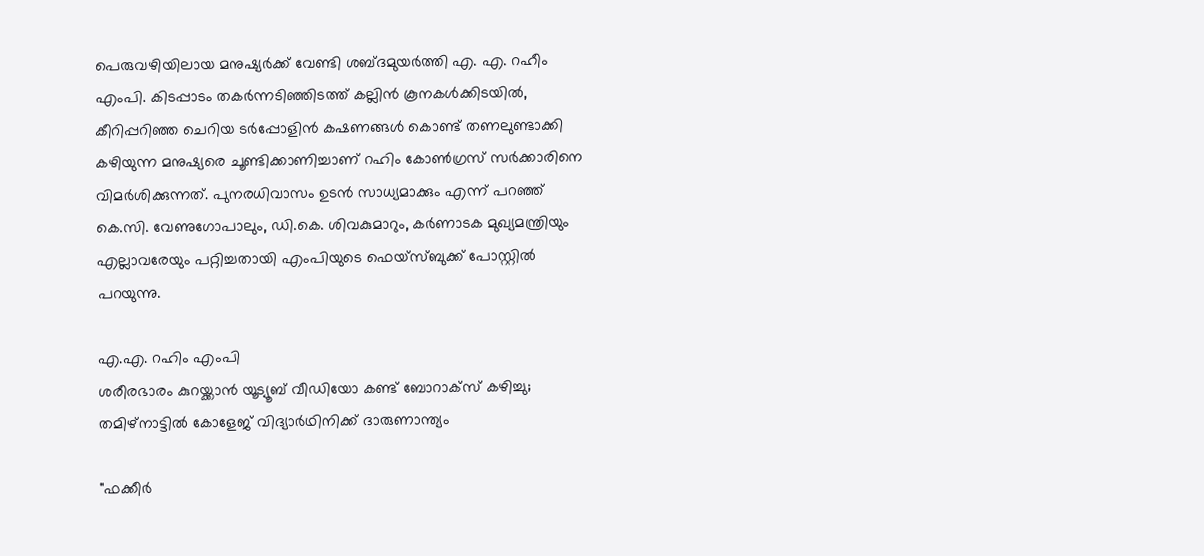പെരുവഴിയിലായ മനുഷ്യർക്ക് വേണ്ടി ശബ്ദമുയർത്തി എ. എ. റഹീം എംപി. കിടപ്പാടം തകർന്നടിഞ്ഞിടത്ത് കല്ലിൻ കൂനകൾക്കിടയിൽ, കീറിപ്പറിഞ്ഞ ചെറിയ ടർപ്പോളിൻ കഷണങ്ങൾ കൊണ്ട് തണലുണ്ടാക്കി കഴിയുന്ന മനുഷ്യരെ ചൂണ്ടിക്കാണിച്ചാണ് റഹിം കോൺഗ്രസ് സർക്കാരിനെ വിമർശിക്കുന്നത്. പുനരധിവാസം ഉടൻ സാധ്യമാക്കും എന്ന് പറഞ്ഞ് കെ.സി. വേണുഗോപാലും, ഡി.കെ. ശിവകുമാറും, കർണാടക മുഖ്യമന്ത്രിയും എല്ലാവരേയും പറ്റിച്ചതായി എംപിയുടെ ഫെയ്സ്ബുക്ക് പോസ്റ്റിൽ പറയുന്നു.

എ.എ. റഹിം എംപി
ശരീരഭാരം കുറയ്ക്കാൻ യൂട്യൂബ് വീഡിയോ കണ്ട് ബോറാക്സ് കഴിച്ചു; തമിഴ്നാട്ടിൽ കോളേജ് വിദ്യാർഥിനിക്ക് ദാരുണാന്ത്യം

"ഫക്കീർ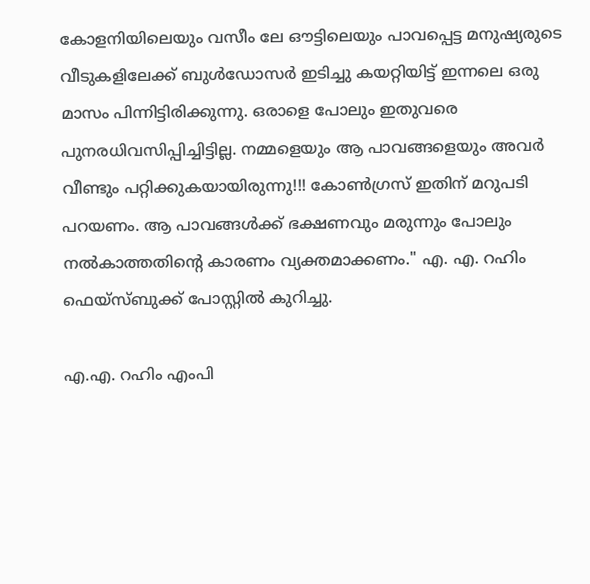കോളനിയിലെയും വസീം ലേ ഔട്ടിലെയും പാവപ്പെട്ട മനുഷ്യരുടെ വീടുകളിലേക്ക് ബുൾഡോസർ ഇടിച്ചു കയറ്റിയിട്ട് ഇന്നലെ ഒരു മാസം പിന്നിട്ടിരിക്കുന്നു. ഒരാളെ പോലും ഇതുവരെ പുനരധിവസിപ്പിച്ചിട്ടില്ല. നമ്മളെയും ആ പാവങ്ങളെയും അവർ വീണ്ടും പറ്റിക്കുകയായിരുന്നു!!! കോൺഗ്രസ് ഇതിന് മറുപടി പറയണം. ആ പാവങ്ങൾക്ക് ഭക്ഷണവും മരുന്നും പോലും നൽകാത്തതിന്റെ കാരണം വ്യക്തമാക്കണം." എ. എ. റഹിം ഫെയ്സ്ബുക്ക് പോസ്റ്റിൽ കുറിച്ചു.

എ.എ. റഹിം എംപി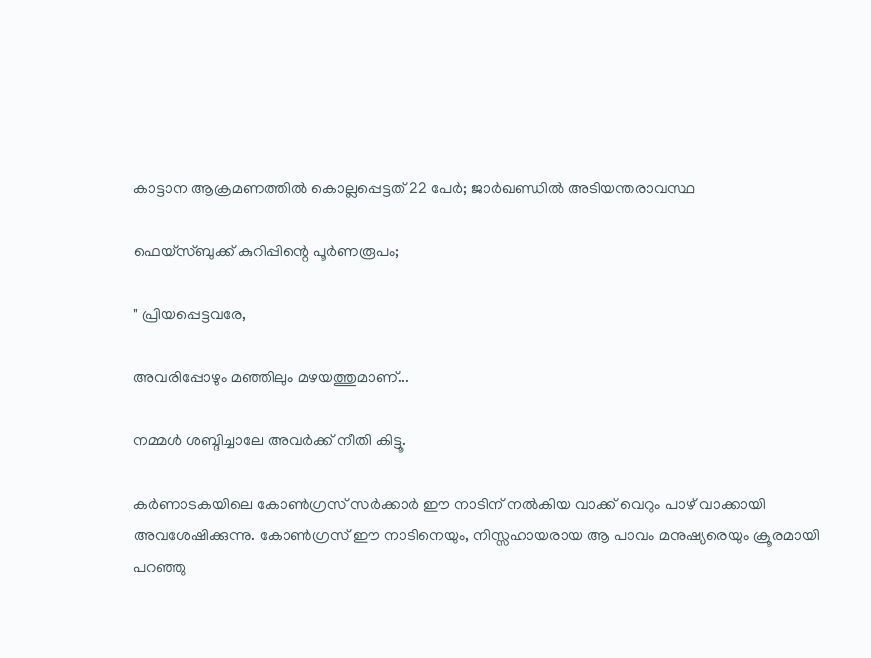കാട്ടാന ആക്രമണത്തിൽ കൊല്ലപ്പെട്ടത് 22 പേർ; ജാർഖണ്ഡിൽ അടിയന്തരാവസ്ഥ

ഫെയ്സ്ബുക്ക് കുറിപ്പിന്റെ പൂർണരൂപം;

" പ്രിയപ്പെട്ടവരേ,

അവരിപ്പോഴും മഞ്ഞിലും മഴയത്തുമാണ്...

നമ്മൾ ശബ്ദിച്ചാലേ അവർക്ക് നീതി കിട്ടൂ.

കർണാടകയിലെ കോൺഗ്രസ് സർക്കാർ ഈ നാടിന് നൽകിയ വാക്ക് വെറും പാഴ് വാക്കായി അവശേഷിക്കുന്നു. കോൺഗ്രസ് ഈ നാടിനെയും, നിസ്സഹായരായ ആ പാവം മനുഷ്യരെയും ക്രൂരമായി പറഞ്ഞു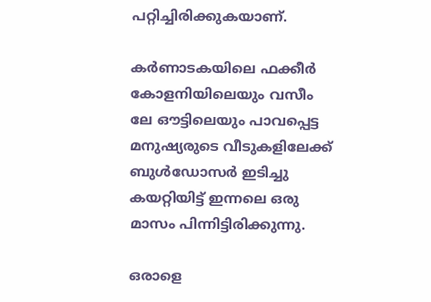പറ്റിച്ചിരിക്കുകയാണ്.

കർണാടകയിലെ ഫക്കീർ കോളനിയിലെയും വസീം ലേ ഔട്ടിലെയും പാവപ്പെട്ട മനുഷ്യരുടെ വീടുകളിലേക്ക് ബുൾഡോസർ ഇടിച്ചു കയറ്റിയിട്ട് ഇന്നലെ ഒരു മാസം പിന്നിട്ടിരിക്കുന്നു.

ഒരാളെ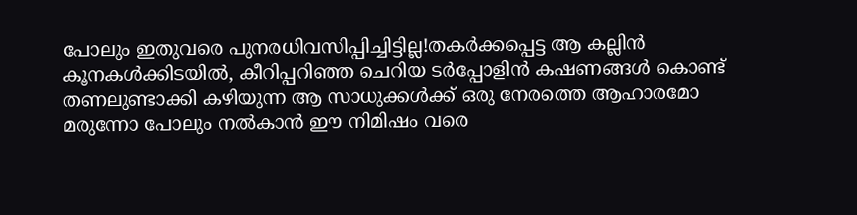പോലും ഇതുവരെ പുനരധിവസിപ്പിച്ചിട്ടില്ല!തകർക്കപ്പെട്ട ആ കല്ലിൻ കൂനകൾക്കിടയിൽ, കീറിപ്പറിഞ്ഞ ചെറിയ ടർപ്പോളിൻ കഷണങ്ങൾ കൊണ്ട് തണലുണ്ടാക്കി കഴിയുന്ന ആ സാധുക്കൾക്ക് ഒരു നേരത്തെ ആഹാരമോ മരുന്നോ പോലും നൽകാൻ ഈ നിമിഷം വരെ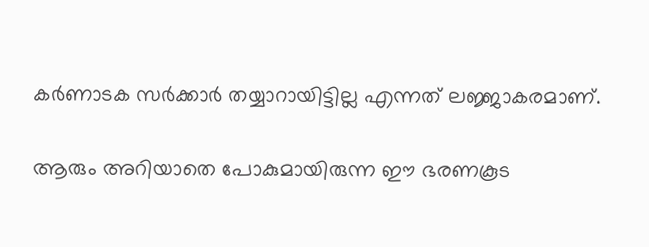കർണാടക സർക്കാർ തയ്യാറായിട്ടില്ല എന്നത് ലജ്ജാകരമാണ്.

ആരും അറിയാതെ പോകുമായിരുന്ന ഈ ഭരണകൂട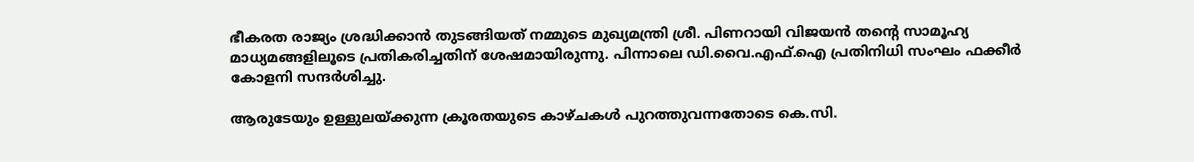ഭീകരത രാജ്യം ശ്രദ്ധിക്കാൻ തുടങ്ങിയത് നമ്മുടെ മുഖ്യമന്ത്രി ശ്രീ. പിണറായി വിജയൻ തന്റെ സാമൂഹ്യ മാധ്യമങ്ങളിലൂടെ പ്രതികരിച്ചതിന് ശേഷമായിരുന്നു. പിന്നാലെ ഡി.വൈ.എഫ്.ഐ പ്രതിനിധി സംഘം ഫക്കീർ കോളനി സന്ദർശിച്ചു.

ആരുടേയും ഉള്ളുലയ്ക്കുന്ന ക്രൂരതയുടെ കാഴ്ചകൾ പുറത്തുവന്നതോടെ കെ.സി.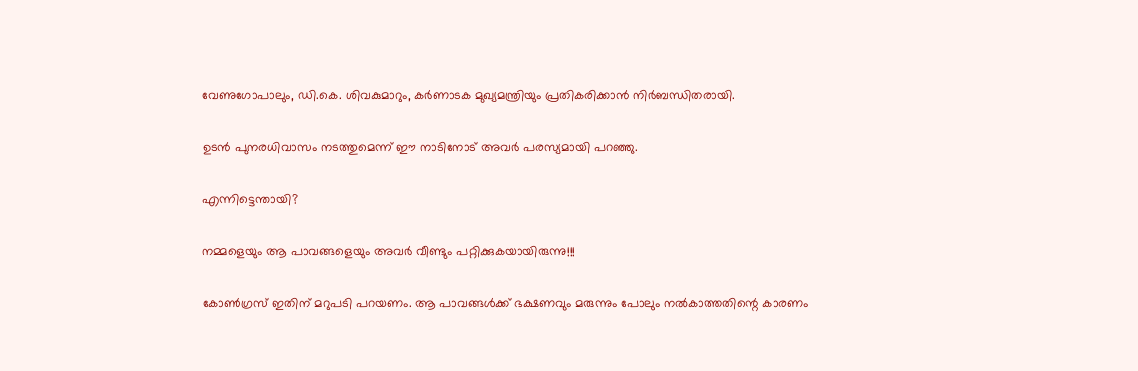വേണുഗോപാലും, ഡി.കെ. ശിവകുമാറും, കർണാടക മുഖ്യമന്ത്രിയും പ്രതികരിക്കാൻ നിർബന്ധിതരായി.

ഉടൻ പുനരധിവാസം നടത്തുമെന്ന് ഈ നാടിനോട് അവർ പരസ്യമായി പറഞ്ഞു.

എന്നിട്ടെന്തായി?

നമ്മളെയും ആ പാവങ്ങളെയും അവർ വീണ്ടും പറ്റിക്കുകയായിരുന്നു!!!

കോൺഗ്രസ് ഇതിന് മറുപടി പറയണം. ആ പാവങ്ങൾക്ക് ഭക്ഷണവും മരുന്നും പോലും നൽകാത്തതിന്റെ കാരണം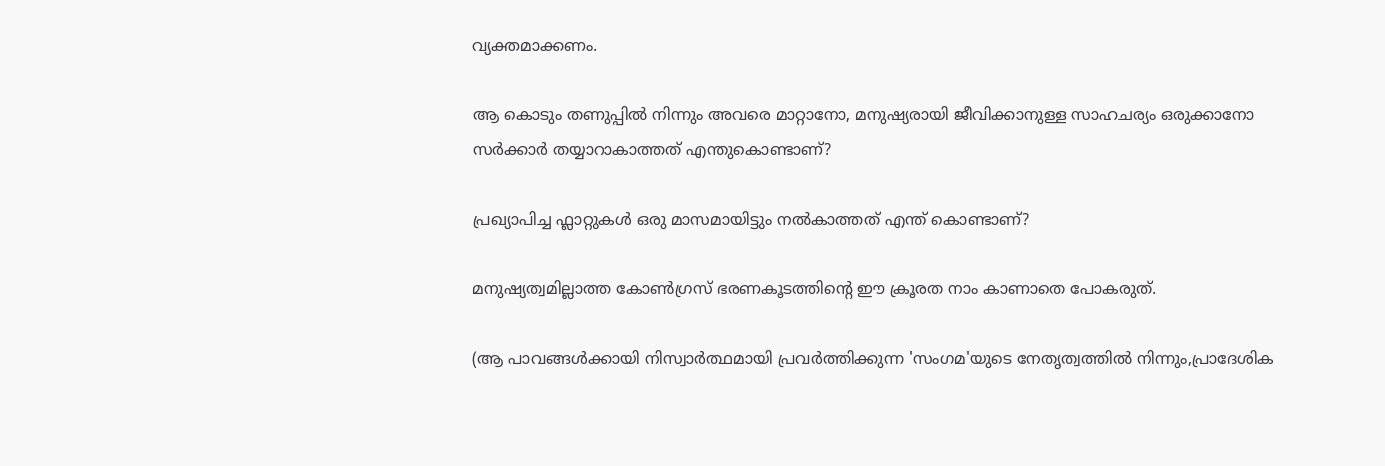വ്യക്തമാക്കണം.

ആ കൊടും തണുപ്പിൽ നിന്നും അവരെ മാറ്റാനോ, മനുഷ്യരായി ജീവിക്കാനുള്ള സാഹചര്യം ഒരുക്കാനോ സർക്കാർ തയ്യാറാകാത്തത് എന്തുകൊണ്ടാണ്?

പ്രഖ്യാപിച്ച ഫ്ലാറ്റുകൾ ഒരു മാസമായിട്ടും നൽകാത്തത് എന്ത് കൊണ്ടാണ്?

മനുഷ്യത്വമില്ലാത്ത കോൺഗ്രസ് ഭരണകൂടത്തിന്റെ ഈ ക്രൂരത നാം കാണാതെ പോകരുത്.

(ആ പാവങ്ങൾക്കായി നിസ്വാർത്ഥമായി പ്രവർത്തിക്കുന്ന 'സംഗമ'യുടെ നേതൃത്വത്തിൽ നിന്നും,പ്രാദേശിക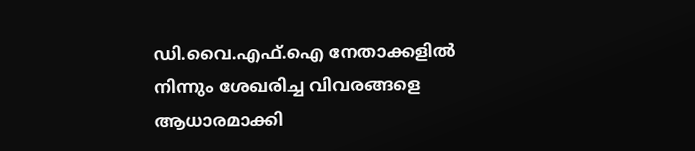ഡി.വൈ.എഫ്.ഐ നേതാക്കളിൽ നിന്നും ശേഖരിച്ച വിവരങ്ങളെ ആധാരമാക്കി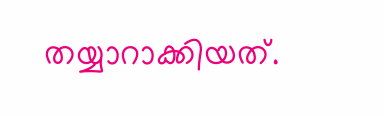തയ്യാറാക്കിയത്.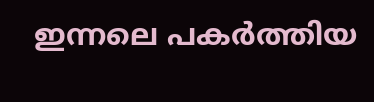ഇന്നലെ പകർത്തിയ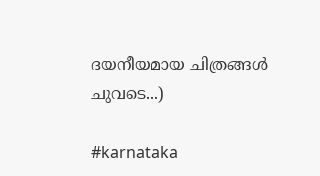ദയനീയമായ ചിത്രങ്ങൾ ചുവടെ...)

#karnataka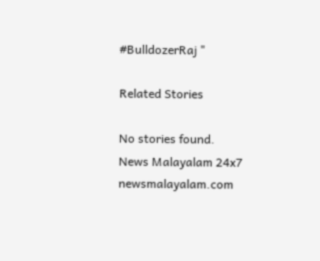#BulldozerRaj "

Related Stories

No stories found.
News Malayalam 24x7
newsmalayalam.com